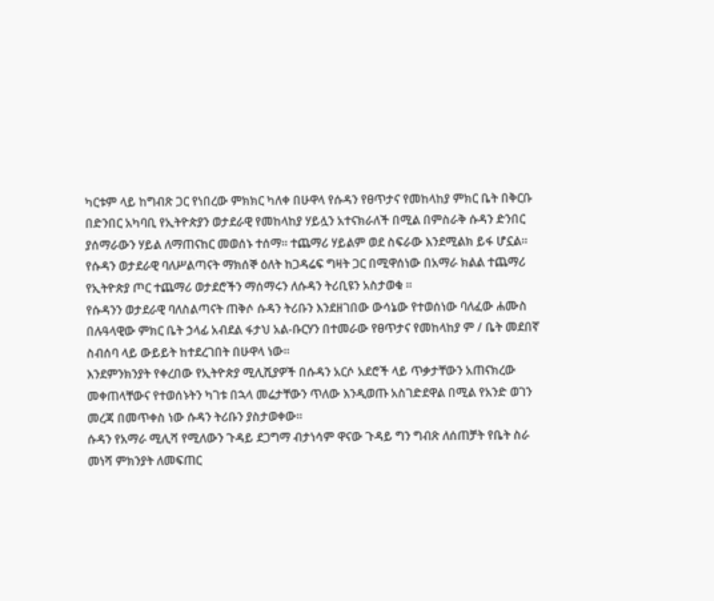ካርቱም ላይ ከግብጽ ጋር የነበረው ምክክር ካለቀ በሁዋላ የሱዳን የፀጥታና የመከላከያ ምክር ቤት በቅርቡ በድንበር አካባቢ የኢትዮጵያን ወታደራዊ የመከላከያ ሃይሏን አተናክራለች በሚል በምስራቅ ሱዳን ድንበር ያሰማራውን ሃይል ለማጠናከር መወሰኑ ተሰማ። ተጨማሪ ሃይልም ወደ ስፍራው እንደሚልክ ይፋ ሆኗል።
የሱዳን ወታደራዊ ባለሥልጣናት ማክሰኞ ዕለት ከጋዳሬፍ ግዛት ጋር በሚዋሰነው በአማራ ክልል ተጨማሪ የኢትዮጵያ ጦር ተጨማሪ ወታደሮችን ማሰማሩን ለሱዳን ትሪቢዩን አስታወቁ ፡፡
የሱዳንን ወታደራዊ ባለስልጣናት ጠቅሶ ሱዳን ትሪቡን እንደዘገበው ውሳኔው የተወሰነው ባለፈው ሐሙስ በሉዓላዊው ምክር ቤት ኃላፊ አብደል ፋታህ አል-ቡርሃን በተመራው የፀጥታና የመከላከያ ም / ቤት መደበኛ ስብሰባ ላይ ውይይት ከተደረገበት በሁዋላ ነው።
እንደምንክንያት የቀረበው የኢትዮጵያ ሚሊሺያዎች በሱዳን አርሶ አደሮች ላይ ጥቃታቸውን አጠናክረው መቀጠላቸውና የተወሰኑትን ካገቱ በኋላ መሬታቸውን ጥለው እንዲወጡ አስገድደዋል በሚል የአንድ ወገን መረጃ በመጥቀስ ነው ሱዳን ትሪቡን ያስታወቀው።
ሱዳን የአማራ ሚሊሻ የሚለውን ጉዳይ ደጋግማ ብታነሳም ዋናው ጉዳይ ግን ግብጽ ለሰጠቻት የቤት ስራ መነሻ ምክንያት ለመፍጠር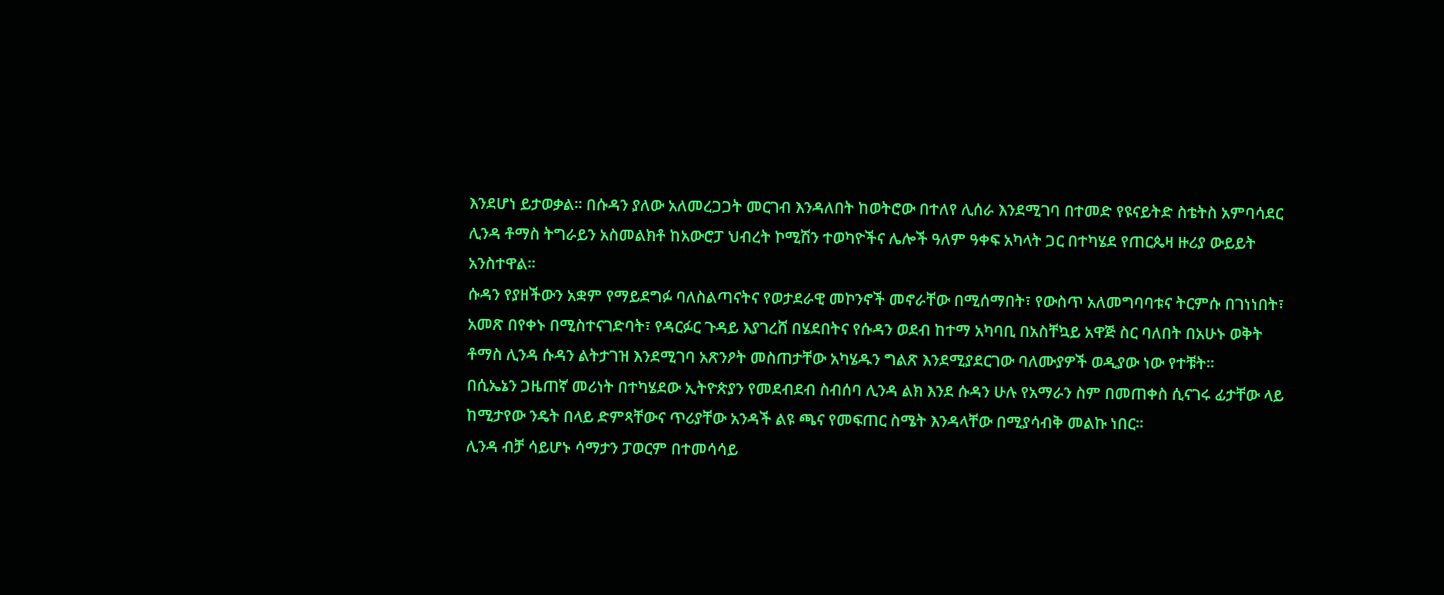እንደሆነ ይታወቃል። በሱዳን ያለው አለመረጋጋት መርገብ እንዳለበት ከወትሮው በተለየ ሊሰራ እንደሚገባ በተመድ የዩናይትድ ስቴትስ አምባሳደር ሊንዳ ቶማስ ትግራይን አስመልክቶ ከአውሮፓ ህብረት ኮሚሽን ተወካዮችና ሌሎች ዓለም ዓቀፍ አካላት ጋር በተካሄደ የጠርጴዛ ዙሪያ ውይይት አንስተዋል።
ሱዳን የያዘችውን አቋም የማይደግፉ ባለስልጣናትና የወታደራዊ መኮንኖች መኖራቸው በሚሰማበት፣ የውስጥ አለመግባባቱና ትርምሱ በገነነበት፣ አመጽ በየቀኑ በሚስተናገድባት፣ የዳርፉር ጉዳይ እያገረሸ በሄደበትና የሱዳን ወደብ ከተማ አካባቢ በአስቸኳይ አዋጅ ስር ባለበት በአሁኑ ወቅት ቶማስ ሊንዳ ሱዳን ልትታገዝ እንደሚገባ አጽንዖት መስጠታቸው አካሄዱን ግልጽ እንደሚያደርገው ባለሙያዎች ወዲያው ነው የተቹት።
በሲኤኔን ጋዜጠኛ መሪነት በተካሄደው ኢትዮጵያን የመደብደብ ስብሰባ ሊንዳ ልክ እንደ ሱዳን ሁሉ የአማራን ስም በመጠቀስ ሲናገሩ ፊታቸው ላይ ከሚታየው ንዴት በላይ ድምጻቸውና ጥሪያቸው አንዳች ልዩ ጫና የመፍጠር ስሜት እንዳላቸው በሚያሳብቅ መልኩ ነበር።
ሊንዳ ብቻ ሳይሆኑ ሳማታን ፓወርም በተመሳሳይ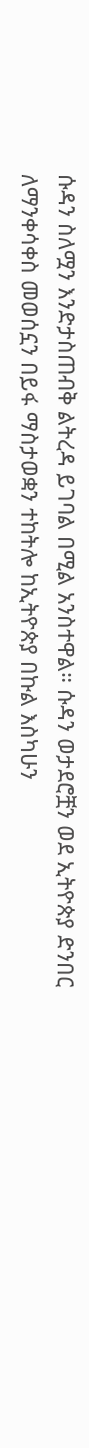ሱዳን ስለሟን እንድታስጠብቅ ልትረዳ ይገባል በሚል አንስተዋል። ሱዳን ወታደሮቿን ወደ ኢትዮጵያ ድንበር ለማንቀሳቀስ መወሰኗን በይፋ ማስታወቋን ተከትሎ ከኢትዮጵያ በኩል እስካሁን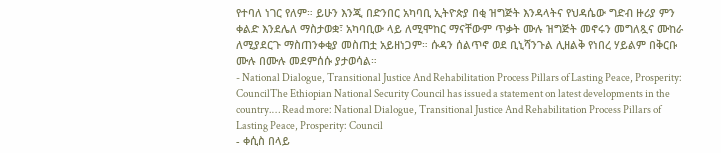የተባለ ነገር የለም። ይሁን እንጂ በድንበር አካባቢ ኢትዮጵያ በቂ ዝግጅት እንዳላትና የህዳሴው ግድብ ዙሪያ ምን ቀልድ እንደሌለ ማስታወቋ፣ አካባቢው ላይ ለሚሞከር ማናቸውም ጥቃት ሙሉ ዝግጅት መኖሩን መግለጿና ሙከራ ለሚያደርጉ ማስጠንቀቂያ መስጠቷ አይዘነጋም። ሱዳን ሰልጥኖ ወደ ቢኒሻንጉል ሊዘልቅ የነበረ ሃይልም በቅርቡ ሙሉ በሙሉ መደምሰሱ ያታወሳል።
- National Dialogue, Transitional Justice And Rehabilitation Process Pillars of Lasting Peace, Prosperity: CouncilThe Ethiopian National Security Council has issued a statement on latest developments in the country.… Read more: National Dialogue, Transitional Justice And Rehabilitation Process Pillars of Lasting Peace, Prosperity: Council
- ቀሲስ በላይ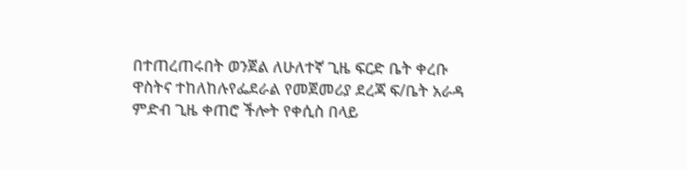በተጠረጠሩበት ወንጀል ለሁለተኛ ጊዜ ፍርድ ቤት ቀረቡ ዋስትና ተከለከሉየፌደራል የመጀመሪያ ደረጃ ፍ/ቤት አራዳ ምድብ ጊዜ ቀጠሮ ችሎት የቀሲስ በላይ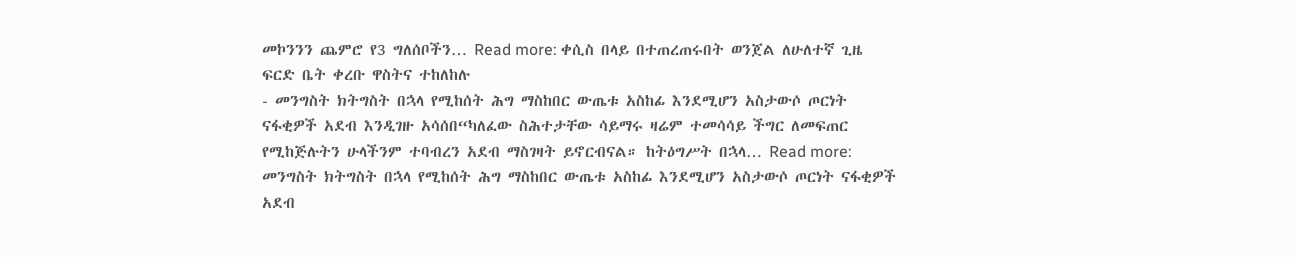መኮንንን ጨምሮ የ3 ግለሰቦችን… Read more: ቀሲስ በላይ በተጠረጠሩበት ወንጀል ለሁለተኛ ጊዜ ፍርድ ቤት ቀረቡ ዋስትና ተከለከሉ
- መንግስት ክትግስት በኋላ የሚከሰት ሕግ ማስከበር ውጤቱ አስከፊ እንደሚሆን አስታውሶ ጦርነት ናፋቂዎች አደብ እንዲገዙ አሳሰበ“ካለፈው ስሕተታቸው ሳይማሩ ዛሬም ተመሳሳይ ችግር ለመፍጠር የሚከጅሉትን ሁላችንም ተባብረን አደብ ማስገዛት ይኖርብናል። ከትዕግሥት በኋላ… Read more: መንግስት ክትግስት በኋላ የሚከሰት ሕግ ማስከበር ውጤቱ አስከፊ እንደሚሆን አስታውሶ ጦርነት ናፋቂዎች አደብ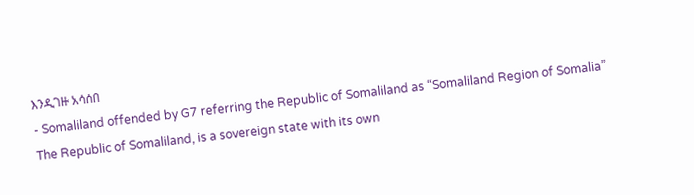እንዲገዙ አሳሰበ
- Somaliland offended by G7 referring the Republic of Somaliland as “Somaliland Region of Somalia” The Republic of Somaliland, is a sovereign state with its own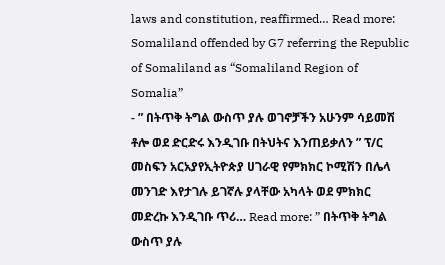laws and constitution, reaffirmed… Read more: Somaliland offended by G7 referring the Republic of Somaliland as “Somaliland Region of Somalia”
- ” በትጥቅ ትግል ውስጥ ያሉ ወገኖቻችን አሁንም ሳይመሽ ቶሎ ወደ ድርድሩ እንዲገቡ በትህትና እንጠይቃለን ” ፕ/ር መስፍን አርአያየኢትዮጵያ ሀገራዊ የምክክር ኮሚሽን በሌላ መንገድ እየታገሉ ይገኛሉ ያላቸው አካላት ወደ ምክክር መድረኩ እንዲገቡ ጥሪ… Read more: ” በትጥቅ ትግል ውስጥ ያሉ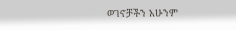ወገኖቻችን አሁንም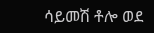ሳይመሽ ቶሎ ወደ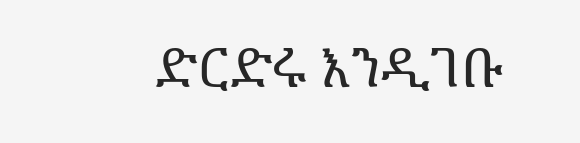ድርድሩ እንዲገቡ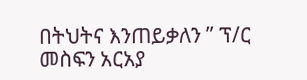በትህትና እንጠይቃለን ” ፕ/ር መስፍን አርአያ